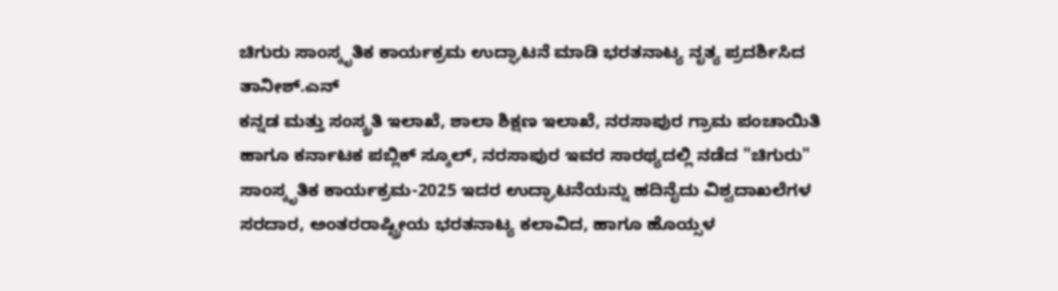ಚಿಗುರು ಸಾಂಸ್ಕೃತಿಕ ಕಾರ್ಯಕ್ರಮ ಉದ್ಘಾಟನೆ ಮಾಡಿ ಭರತನಾಟ್ಯ ನೃತ್ಯ ಪ್ರದರ್ಶಿಸಿದ ತಾನೀಶ್.ಎನ್
ಕನ್ನಡ ಮತ್ತು ಸಂಸ್ಕ್ರತಿ ಇಲಾಖೆ, ಶಾಲಾ ಶಿಕ್ಷಣ ಇಲಾಖೆ, ನರಸಾಪುರ ಗ್ರಾಮ ಪಂಚಾಯಿತಿ ಹಾಗೂ ಕರ್ನಾಟಕ ಪಬ್ಲಿಕ್ ಸ್ಕೂಲ್, ನರಸಾಪುರ ಇವರ ಸಾರಥ್ಯದಲ್ಲಿ ನಡೆದ "ಚಿಗುರು" ಸಾಂಸ್ಕೃತಿಕ ಕಾರ್ಯಕ್ರಮ-2025 ಇದರ ಉದ್ಘಾಟನೆಯನ್ನು ಹದಿನೈದು ವಿಶ್ವದಾಖಲೆಗಳ ಸರದಾರ, ಅಂತರರಾಷ್ಟ್ರೀಯ ಭರತನಾಟ್ಯ ಕಲಾವಿದ, ಹಾಗೂ ಹೊಯ್ಸಳ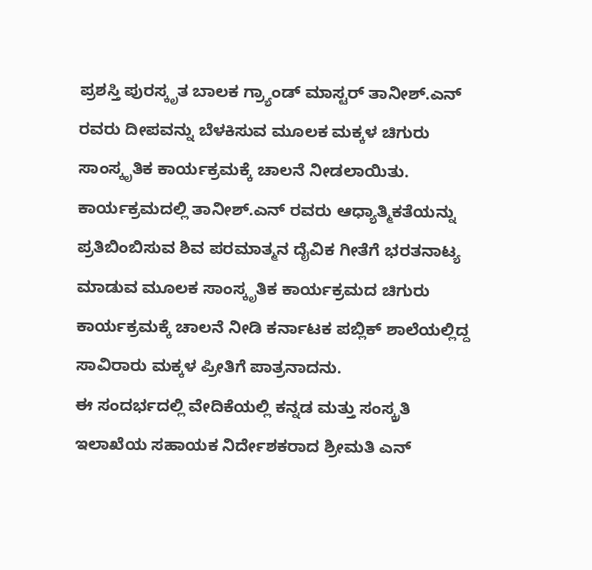ಪ್ರಶಸ್ತಿ ಪುರಸ್ಕೃತ ಬಾಲಕ ಗ್ರ್ಯಾಂಡ್ ಮಾಸ್ಟರ್ ತಾನೀಶ್.ಎನ್ ರವರು ದೀಪವನ್ನು ಬೆಳಕಿಸುವ ಮೂಲಕ ಮಕ್ಕಳ ಚಿಗುರು ಸಾಂಸ್ಕೃತಿಕ ಕಾರ್ಯಕ್ರಮಕ್ಕೆ ಚಾಲನೆ ನೀಡಲಾಯಿತು.
ಕಾರ್ಯಕ್ರಮದಲ್ಲಿ ತಾನೀಶ್.ಎನ್ ರವರು ಆಧ್ಯಾತ್ಮಿಕತೆಯನ್ನು ಪ್ರತಿಬಿಂಬಿಸುವ ಶಿವ ಪರಮಾತ್ಮನ ದೈವಿಕ ಗೀತೆಗೆ ಭರತನಾಟ್ಯ ಮಾಡುವ ಮೂಲಕ ಸಾಂಸ್ಕೃತಿಕ ಕಾರ್ಯಕ್ರಮದ ಚಿಗುರು ಕಾರ್ಯಕ್ರಮಕ್ಕೆ ಚಾಲನೆ ನೀಡಿ ಕರ್ನಾಟಕ ಪಬ್ಲಿಕ್ ಶಾಲೆಯಲ್ಲಿದ್ದ ಸಾವಿರಾರು ಮಕ್ಕಳ ಪ್ರೀತಿಗೆ ಪಾತ್ರನಾದನು.
ಈ ಸಂದರ್ಭದಲ್ಲಿ ವೇದಿಕೆಯಲ್ಲಿ ಕನ್ನಡ ಮತ್ತು ಸಂಸ್ಕ್ರತಿ ಇಲಾಖೆಯ ಸಹಾಯಕ ನಿರ್ದೇಶಕರಾದ ಶ್ರೀಮತಿ ಎನ್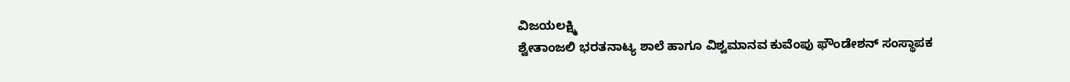ವಿಜಯಲಕ್ಷ್ಮಿ
ಶ್ವೇತಾಂಜಲಿ ಭರತನಾಟ್ಯ ಶಾಲೆ ಹಾಗೂ ವಿಶ್ವಮಾನವ ಕುವೆಂಪು ಫೌಂಡೇಶನ್ ಸಂಸ್ಥಾಪಕ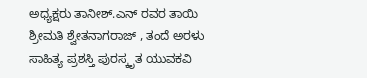ಅಧ್ಯಕ್ಷರು ತಾನೀಶ್.ಎನ್ ರವರ ತಾಯಿ ಶ್ರೀಮತಿ ಶ್ವೇತನಾಗರಾಜ್ , ತಂದೆ ಅರಳು ಸಾಹಿತ್ಯ ಪ್ರಶಸ್ತಿ ಪುರಸ್ಕೃತ ಯುವಕವಿ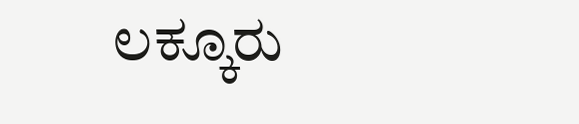ಲಕ್ಕೂರು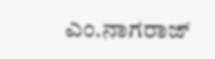ಎಂ.ನಾಗರಾಜ್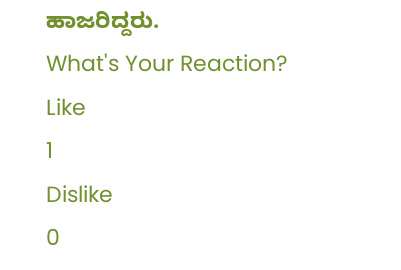ಹಾಜರಿದ್ದರು.
What's Your Reaction?
Like
1
Dislike
0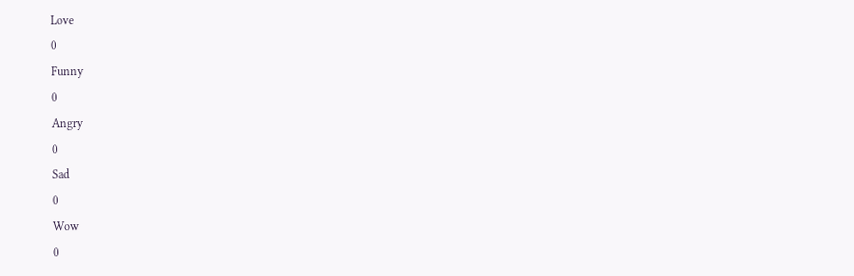Love
0
Funny
0
Angry
0
Sad
0
Wow
0